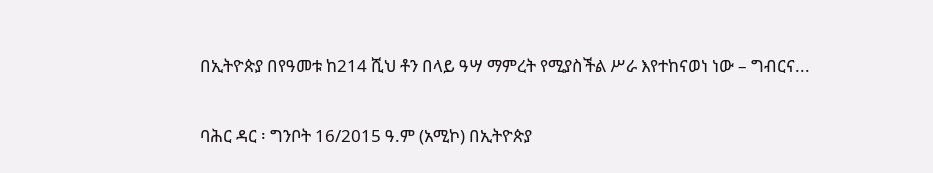በኢትዮጵያ በየዓመቱ ከ214 ሺህ ቶን በላይ ዓሣ ማምረት የሚያስችል ሥራ እየተከናወነ ነው – ግብርና...

ባሕር ዳር ፡ ግንቦት 16/2015 ዓ.ም (አሚኮ) በኢትዮጵያ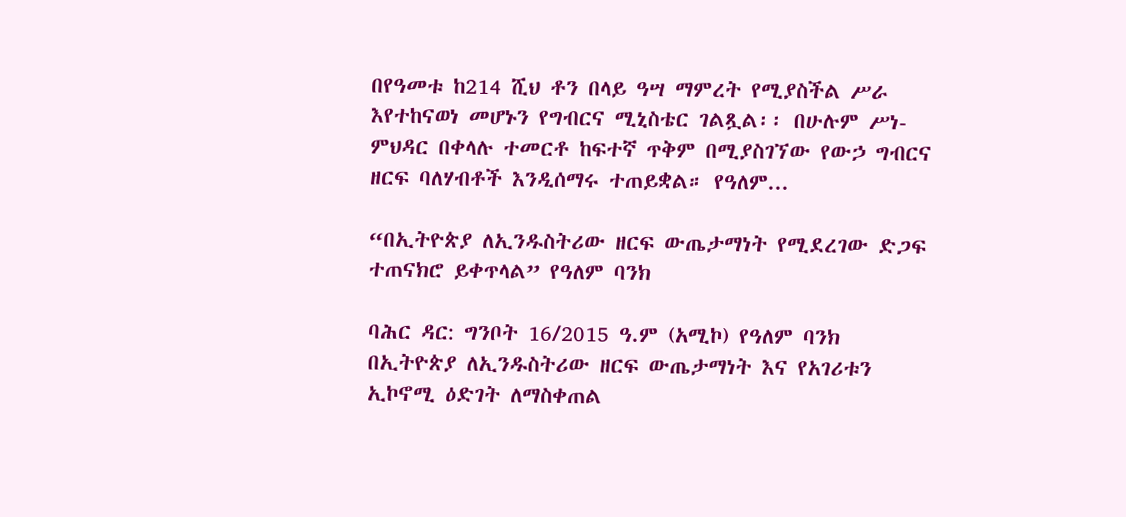በየዓመቱ ከ214 ሺህ ቶን በላይ ዓሣ ማምረት የሚያስችል ሥራ እየተከናወነ መሆኑን የግብርና ሚኒስቴር ገልጿል፡፡ በሁሉም ሥነ-ምህዳር በቀላሉ ተመርቶ ከፍተኛ ጥቅም በሚያስገኘው የውኃ ግብርና ዘርፍ ባለሃብቶች እንዲሰማሩ ተጠይቋል። የዓለም...

“በኢትዮጵያ ለኢንዱስትሪው ዘርፍ ውጤታማነት የሚደረገው ድጋፍ ተጠናክሮ ይቀጥላል” የዓለም ባንክ

ባሕር ዳር: ግንቦት 16/2015 ዓ.ም (አሚኮ) የዓለም ባንክ በኢትዮጵያ ለኢንዱስትሪው ዘርፍ ውጤታማነት እና የአገሪቱን ኢኮኖሚ ዕድገት ለማስቀጠል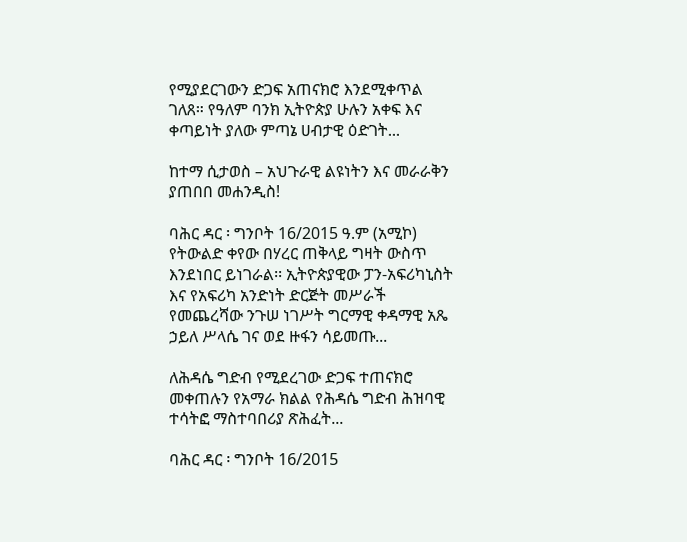የሚያደርገውን ድጋፍ አጠናክሮ እንደሚቀጥል ገለጸ። የዓለም ባንክ ኢትዮጵያ ሁሉን አቀፍ እና ቀጣይነት ያለው ምጣኔ ሀብታዊ ዕድገት...

ከተማ ሲታወስ – አህጉራዊ ልዩነትን እና መራራቅን ያጠበበ መሐንዲስ!

ባሕር ዳር ፡ ግንቦት 16/2015 ዓ.ም (አሚኮ) የትውልድ ቀየው በሃረር ጠቅላይ ግዛት ውስጥ እንደነበር ይነገራል፡፡ ኢትዮጵያዊው ፓን-አፍሪካኒስት እና የአፍሪካ አንድነት ድርጅት መሥራች የመጨረሻው ንጉሠ ነገሥት ግርማዊ ቀዳማዊ አጼ ኃይለ ሥላሴ ገና ወደ ዙፋን ሳይመጡ...

ለሕዳሴ ግድብ የሚደረገው ድጋፍ ተጠናክሮ መቀጠሉን የአማራ ክልል የሕዳሴ ግድብ ሕዝባዊ ተሳትፎ ማስተባበሪያ ጽሕፈት...

ባሕር ዳር ፡ ግንቦት 16/2015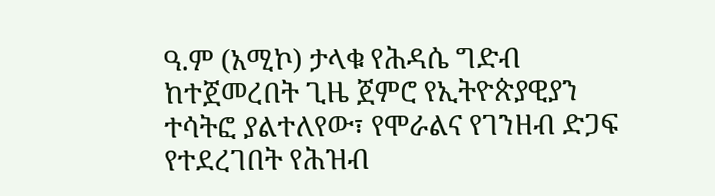ዓ.ም (አሚኮ) ታላቁ የሕዳሴ ግድብ ከተጀመረበት ጊዜ ጀምሮ የኢትዮጵያዊያን ተሳትፎ ያልተለየው፣ የሞራልና የገንዘብ ድጋፍ የተደረገበት የሕዝብ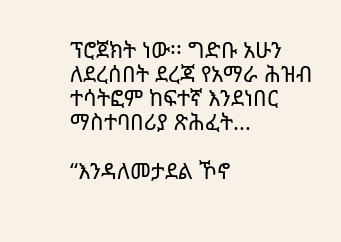ፕሮጀክት ነው፡፡ ግድቡ አሁን ለደረሰበት ደረጃ የአማራ ሕዝብ ተሳትፎም ከፍተኛ እንደነበር ማስተባበሪያ ጽሕፈት...

“እንዳለመታደል ኾኖ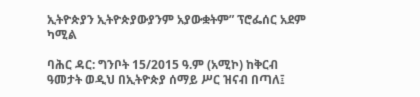ኢትዮጵያን ኢትዮጵያውያንም አያውቋትም” ፕሮፌሰር አደም ካሚል

ባሕር ዳር: ግንቦት 15/2015 ዓ.ም (አሚኮ) ከቅርብ ዓመታት ወዲህ በኢትዮጵያ ሰማይ ሥር ዝናብ በጣለ፤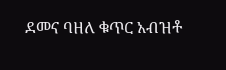ደመና ባዘለ ቁጥር አብዝቶ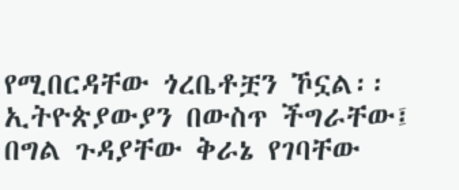የሚበርዳቸው ጎረቤቶቿን ኾኗል፡፡ ኢትዮጵያውያን በውስጥ ችግራቸው፤ በግል ጉዳያቸው ቅራኔ የገባቸው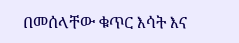በመሰላቸው ቁጥር እሳት እና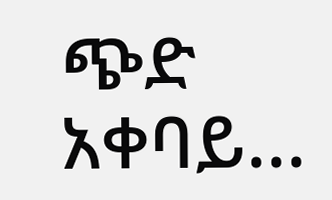ጭድ አቀባይ...